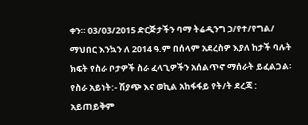ቀን። 03/03/2015 ድርጅታችን ባማ ትሬዲንግ ኃ/የተ/የግል/ ማህበር እንኳን ለ 2014 ዓ.ም በሰላም አደረስዎ እያለ ከታች ባሉት ክፍት የስራ ቦታዎች ስራ ፈላጊዎችን አሰልጥኖ ማሰራት ይፈልጋል፡ የስራ አይነት:- ሽያጭ እና ወኪል አከፋፋይ የት/ት ደረጃ : አይጠይቅም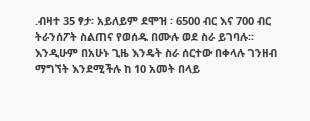.ብዛተ 35 ፃታ፡ አይለይም ደሞዝ ፡ 6500 ብር እና 700 ብር ትራንሰፖት ስልጠና የወሰዱ በሙሉ ወደ ስራ ይገባሉ፡፡ እንዲሁም በአሁኑ ጊዜ እንዴት ስራ ሰርተው በቀላሉ ገንዘብ ማግኘት እንደሚችሉ ከ 10 አመት በላይ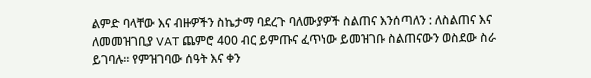ልምድ ባላቸው እና ብዙዎችን ስኬታማ ባደረጉ ባለሙያዎች ስልጠና እንሰጣለን : ለስልጠና እና ለመመዝገቢያ VAT ጨምሮ 400 ብር ይምጡና ፈጥነው ይመዝገቡ ስልጠናውን ወስደው ስራ ይገባሉ። የምዝገባው ሰዓት እና ቀን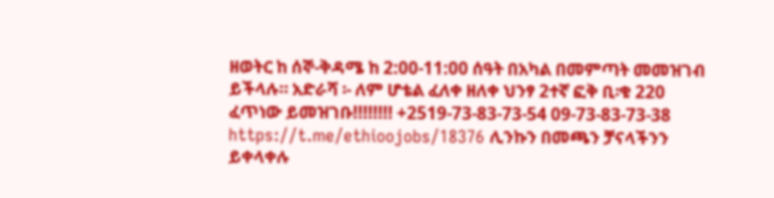ዘወትር ከ ሰኞ-ቅዳሜ ከ 2:00-11:00 ሰዓት በአካል በመምጣት መመዝገብ ይችላሉ። አድራሻ ፡- ለም ሆቴል ፈለቀ ዘለቀ ህንፃ 2ተኛ ፎቅ ቢ፡ቁ 220 ፈጥነው ይመዝገቡ!!!!!!!! +2519-73-83-73-54 09-73-83-73-38 https://t.me/ethioojobs/18376 ሊንኩን በመጫን ቻናላችንን ይቀላቀሉ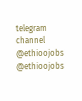telegram channel @ethioojobs @ethioojobs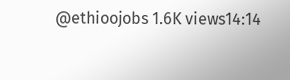@ethioojobs 1.6K views14:14